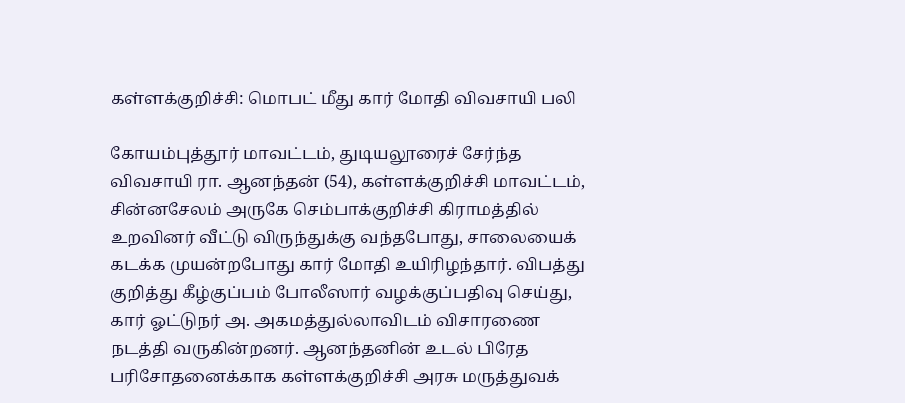கள்ளக்குறிச்சி: மொபட் மீது கார் மோதி விவசாயி பலி

கோயம்புத்தூர் மாவட்டம், துடியலூரைச் சேர்ந்த விவசாயி ரா. ஆனந்தன் (54), கள்ளக்குறிச்சி மாவட்டம், சின்னசேலம் அருகே செம்பாக்குறிச்சி கிராமத்தில் உறவினர் வீட்டு விருந்துக்கு வந்தபோது, சாலையைக் கடக்க முயன்றபோது கார் மோதி உயிரிழந்தார். விபத்து குறித்து கீழ்குப்பம் போலீஸார் வழக்குப்பதிவு செய்து, கார் ஓட்டுநர் அ. அகமத்துல்லாவிடம் விசாரணை நடத்தி வருகின்றனர். ஆனந்தனின் உடல் பிரேத பரிசோதனைக்காக கள்ளக்குறிச்சி அரசு மருத்துவக்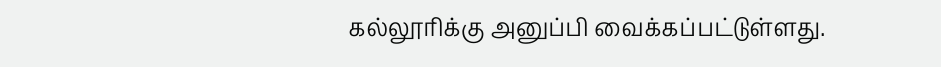கல்லூரிக்கு அனுப்பி வைக்கப்பட்டுள்ளது.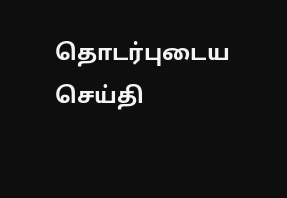தொடர்புடைய செய்தி